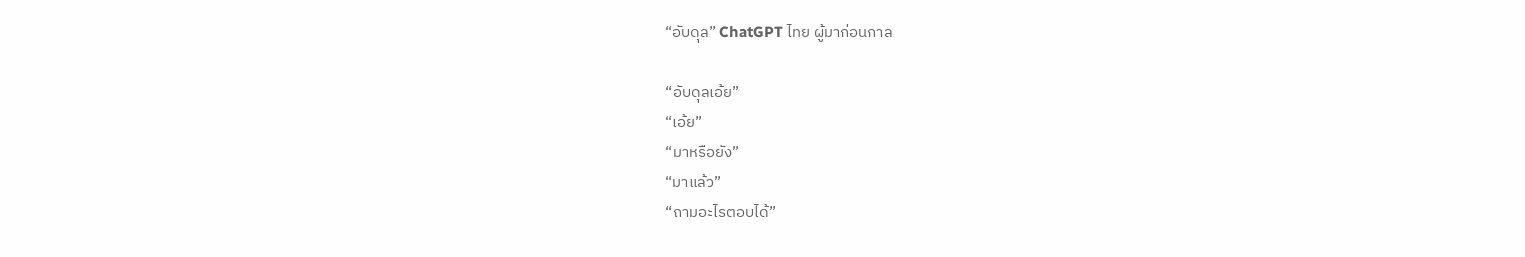“อับดุล” ChatGPT ไทย ผู้มาก่อนกาล

“อับดุลเอ้ย”
“เอ้ย”
“มาหรือยัง”
“มาแล้ว”
“ถามอะไรตอบได้”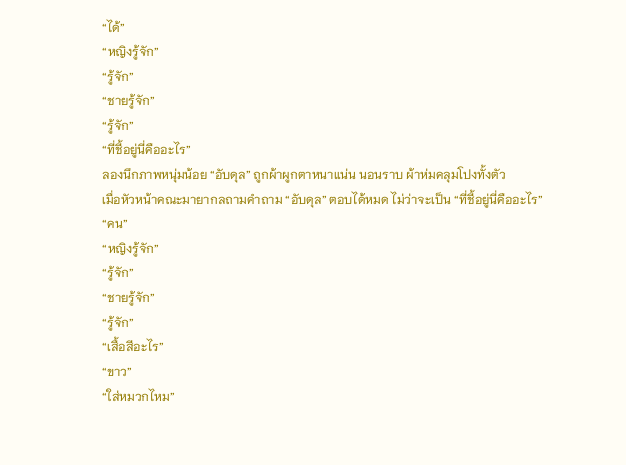“ได้”
“หญิงรู้จัก”
“รู้จัก”
“ชายรู้จัก”
“รู้จัก”
“ที่ชี้อยู่นี่คืออะไร”
ลองนึกภาพหนุ่มน้อย “อับดุล” ถูกผ้าผูกตาหนาแน่น นอนราบ ผ้าห่มคลุมโปงทั้งตัว
เมื่อหัวหน้าคณะมายากลถามคำถาม “อับดุล” ตอบได้หมด ไม่ว่าจะเป็น “ที่ชี้อยู่นี่คืออะไร”
“คน”
“หญิงรู้จัก”
“รู้จัก”
“ชายรู้จัก”
“รู้จัก”
“เสื้อสีอะไร”
“ขาว”
“ใส่หมวกไหม”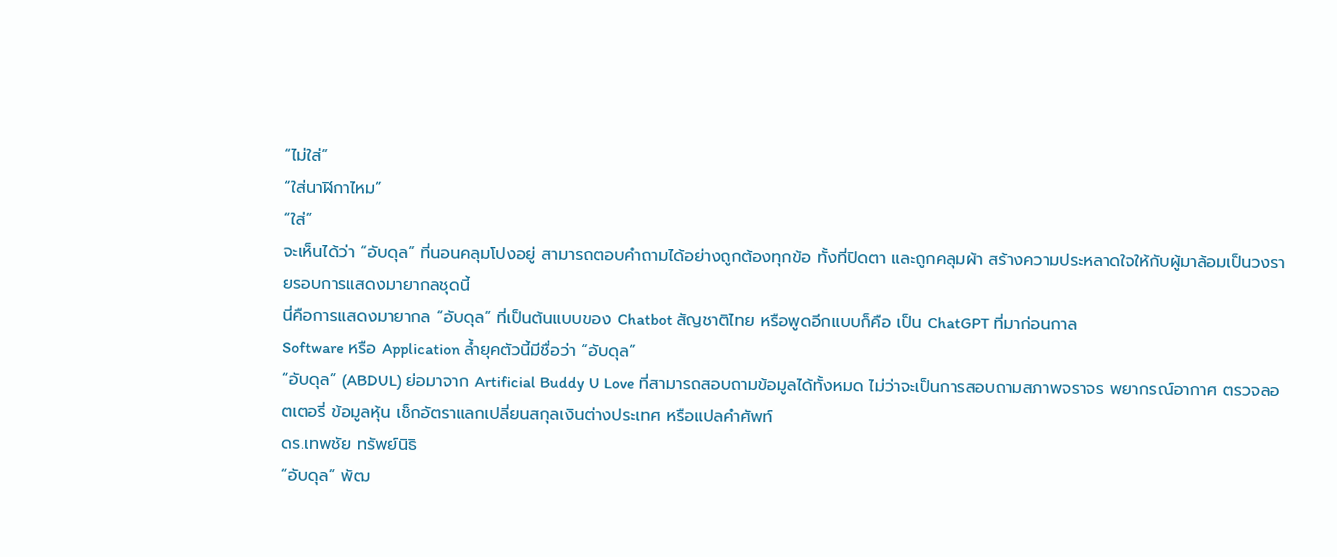“ไม่ใส่”
“ใส่นาฬิกาไหม”
“ใส่”
จะเห็นได้ว่า “อับดุล” ที่นอนคลุมโปงอยู่ สามารถตอบคำถามได้อย่างถูกต้องทุกข้อ ทั้งที่ปิดตา และถูกคลุมผ้า สร้างความประหลาดใจให้กับผู้มาล้อมเป็นวงรายรอบการแสดงมายากลชุดนี้
นี่คือการแสดงมายากล “อับดุล” ที่เป็นต้นแบบของ Chatbot สัญชาติไทย หรือพูดอีกแบบก็คือ เป็น ChatGPT ที่มาก่อนกาล
Software หรือ Application ล้ำยุคตัวนี้มีชื่อว่า “อับดุล”
“อับดุล” (ABDUL) ย่อมาจาก Artificial Buddy U Love ที่สามารถสอบถามข้อมูลได้ทั้งหมด ไม่ว่าจะเป็นการสอบถามสภาพจราจร พยากรณ์อากาศ ตรวจลอตเตอรี่ ข้อมูลหุ้น เช็กอัตราแลกเปลี่ยนสกุลเงินต่างประเทศ หรือแปลคำศัพท์
ดร.เทพชัย ทรัพย์นิธิ
“อับดุล” พัฒ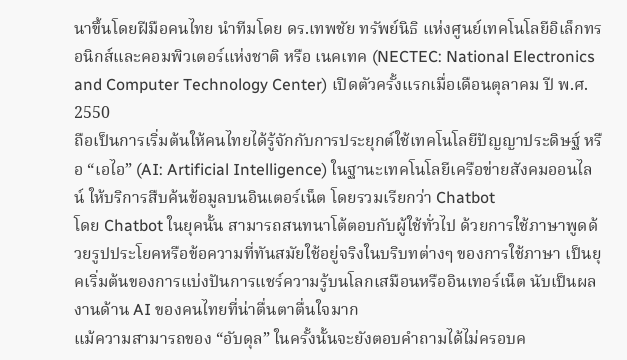นาขึ้นโดยฝีมือคนไทย นำทีมโดย ดร.เทพชัย ทรัพย์นิธิ แห่งศูนย์เทคโนโลยีอิเล็กทรอนิกส์และคอมพิวเตอร์แห่งชาติ หรือ เนคเทค (NECTEC: National Electronics and Computer Technology Center) เปิดตัวครั้งแรกเมื่อเดือนตุลาคม ปี พ.ศ. 2550
ถือเป็นการเริ่มต้นให้คนไทยได้รู้จักกับการประยุกต์ใช้เทคโนโลยีปัญญาประดิษฐ์ หรือ “เอไอ” (AI: Artificial Intelligence) ในฐานะเทคโนโลยีเครือข่ายสังคมออนไลน์ ให้บริการสืบค้นข้อมูลบนอินเตอร์เน็ต โดยรวมเรียกว่า Chatbot
โดย Chatbot ในยุคนั้น สามารถสนทนาโต้ตอบกับผู้ใช้ทั่วไป ด้วยการใช้ภาษาพูดด้วยรูปประโยคหรือข้อความที่ทันสมัยใช้อยู่จริงในบริบทต่างๆ ของการใช้ภาษา เป็นยุคเริ่มต้นของการแบ่งปันการแชร์ความรู้บนโลกเสมือนหรืออินเทอร์เน็ต นับเป็นผลงานด้าน AI ของคนไทยที่น่าตื่นตาตื่นใจมาก
แม้ความสามารถของ “อับดุล” ในครั้งนั้นจะยังตอบคำถามได้ไม่ครอบค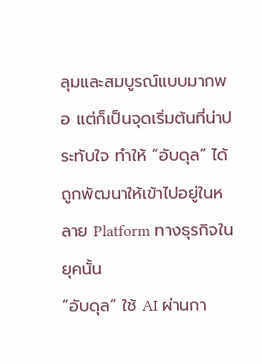ลุมและสมบูรณ์แบบมากพอ แต่ก็เป็นจุดเริ่มต้นที่น่าประทับใจ ทำให้ “อับดุล” ได้ถูกพัฒนาให้เข้าไปอยู่ในหลาย Platform ทางธุรกิจในยุคนั้น
“อับดุล” ใช้ AI ผ่านกา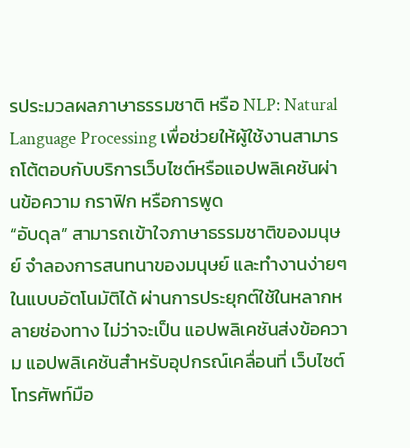รประมวลผลภาษาธรรมชาติ หรือ NLP: Natural Language Processing เพื่อช่วยให้ผู้ใช้งานสามารถโต้ตอบกับบริการเว็บไซต์หรือแอปพลิเคชันผ่านข้อความ กราฟิก หรือการพูด
“อับดุล” สามารถเข้าใจภาษาธรรมชาติของมนุษย์ จำลองการสนทนาของมนุษย์ และทำงานง่ายๆ ในแบบอัตโนมัติได้ ผ่านการประยุกต์ใช้ในหลากหลายช่องทาง ไม่ว่าจะเป็น แอปพลิเคชันส่งข้อความ แอปพลิเคชันสำหรับอุปกรณ์เคลื่อนที่ เว็บไซต์ โทรศัพท์มือ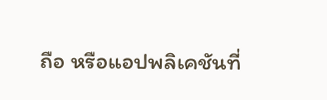ถือ หรือแอปพลิเคชันที่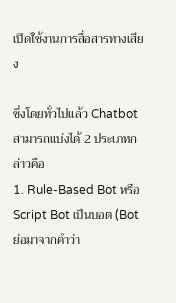เปิดใช้งานการสื่อสารทางเสียง

ซึ่งโดยทั่วไปแล้ว Chatbot สามารถแบ่งได้ 2 ประเภทกล่าวคือ
1. Rule-Based Bot หรือ Script Bot เป็นบอต (Bot ย่อมาจากคำว่า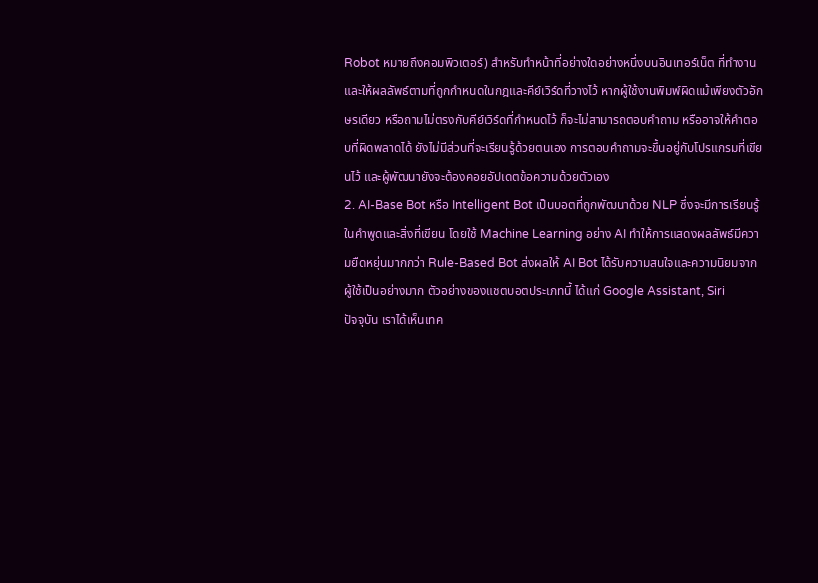Robot หมายถึงคอมพิวเตอร์) สำหรับทำหน้าที่อย่างใดอย่างหนึ่งบนอินเทอร์เน็ต ที่ทำงานและให้ผลลัพธ์ตามที่ถูกกำหนดในกฎและคีย์เวิร์ดที่วางไว้ หากผู้ใช้งานพิมพ์ผิดแม้เพียงตัวอักษรเดียว หรือถามไม่ตรงกับคีย์เวิร์ดที่กำหนดไว้ ก็จะไม่สามารถตอบคำถาม หรืออาจให้คำตอบที่ผิดพลาดได้ ยังไม่มีส่วนที่จะเรียนรู้ด้วยตนเอง การตอบคำถามจะขึ้นอยู่กับโปรแกรมที่เขียนไว้ และผู้พัฒนายังจะต้องคอยอัปเดตข้อความด้วยตัวเอง
2. AI-Base Bot หรือ Intelligent Bot เป็นบอตที่ถูกพัฒนาด้วย NLP ซึ่งจะมีการเรียนรู้ในคำพูดและสิ่งที่เขียน โดยใช้ Machine Learning อย่าง AI ทำให้การแสดงผลลัพธ์มีความยืดหยุ่นมากกว่า Rule-Based Bot ส่งผลให้ AI Bot ได้รับความสนใจและความนิยมจากผู้ใช้เป็นอย่างมาก ตัวอย่างของแชตบอตประเภทนี้ ได้แก่ Google Assistant, Siri
ปัจจุบัน เราได้เห็นเทค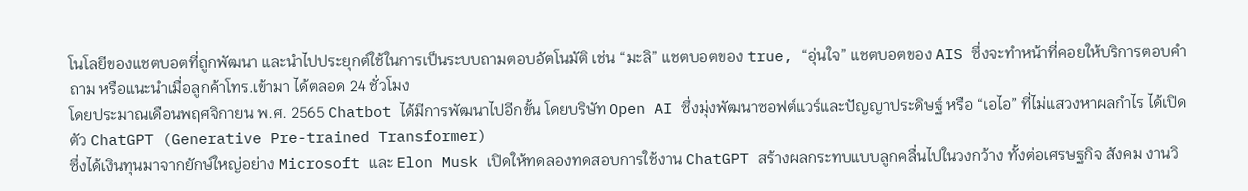โนโลยีของแชตบอตที่ถูกพัฒนา และนำไปประยุกต์ใช้ในการเป็นระบบถามตอบอัตโนมัติ เช่น “มะลิ” แชตบอตของ true, “อุ่นใจ” แชตบอตของ AIS ซึ่งจะทำหน้าที่คอยให้บริการตอบคำถาม หรือแนะนำเมื่อลูกค้าโทร.เข้ามา ได้ตลอด 24 ชั่วโมง
โดยประมาณเดือนพฤศจิกายน พ.ศ. 2565 Chatbot ได้มีการพัฒนาไปอีกขั้น โดยบริษัท Open AI ซึ่งมุ่งพัฒนาซอฟต์แวร์และปัญญาประดิษฐ์ หรือ “เอไอ” ที่ไม่แสวงหาผลกำไร ได้เปิดตัว ChatGPT (Generative Pre-trained Transformer)
ซึ่งได้เงินทุนมาจากยักษ์ใหญ่อย่าง Microsoft และ Elon Musk เปิดให้ทดลองทดสอบการใช้งาน ChatGPT สร้างผลกระทบแบบลูกคลื่นไปในวงกว้าง ทั้งต่อเศรษฐกิจ สังคม งานวิ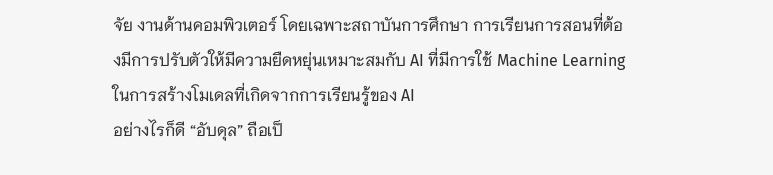จัย งานด้านคอมพิวเตอร์ โดยเฉพาะสถาบันการศึกษา การเรียนการสอนที่ต้องมีการปรับตัวให้มีความยืดหยุ่นเหมาะสมกับ AI ที่มีการใช้ Machine Learning ในการสร้างโมเดลที่เกิดจากการเรียนรู้ของ AI
อย่างไรก็ดี “อับดุล” ถือเป็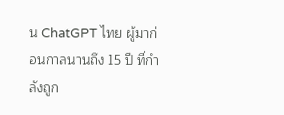น ChatGPT ไทย ผู้มาก่อนกาลนานถึง 15 ปี ที่กำลังถูก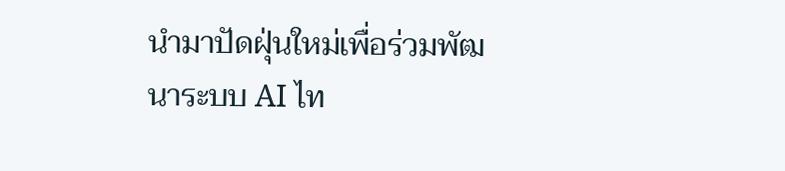นำมาปัดฝุ่นใหม่เพื่อร่วมพัฒนาระบบ AI ไท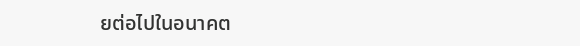ยต่อไปในอนาคต